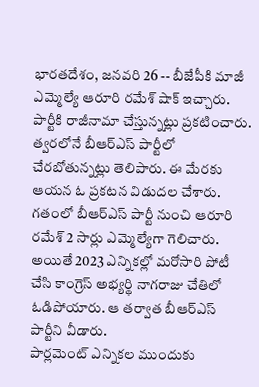భారతదేశం, జనవరి 26 -- బీజేపీకి మాజీ ఎమ్మెల్యే ఆరూరి రమేశ్ షాక్ ఇచ్చారు. పార్టీకి రాజీనామా చేస్తున్నట్లు ప్రకటించారు. త్వరలోనే బీఆర్ఎస్ పార్టీలో చేరబోతున్నట్లు తెలిపారు. ఈ మేరకు ఆయన ఓ ప్రకటన విడుదల చేశారు.
గతంలో బీఆర్ఎస్ పార్టీ నుంచి ఆరూరి రమేశ్ 2 సార్లు ఎమ్మెల్యేగా గెలిచారు. అయితే 2023 ఎన్నికల్లో మరోసారి పోటీ చేసి కాంగ్రెస్ అభ్యర్థి నాగరాజు చేతిలో ఓడిపోయారు. ఆ తర్వాత బీఆర్ఎస్ పార్టీని వీడారు.
పార్లమెంట్ ఎన్నికల ముందుకు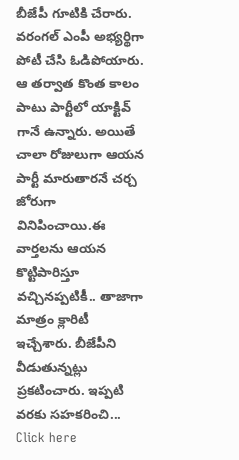బీజేపీ గూటికి చేరారు. వరంగల్ ఎంపీ అభ్యర్థిగా పోటీ చేసి ఓడిపోయారు. ఆ తర్వాత కొంత కాలం పాటు పార్టీలో యాక్టివ్ గానే ఉన్నారు. అయితే చాలా రోజులుగా ఆయన పార్టీ మారుతారనే చర్చ జోరుగా వినిపించాయి.ఈ వార్తలను ఆయన కొట్టిపారిస్తూ వచ్చినప్పటికీ.. తాజాగా మాత్రం క్లారిటీ ఇచ్చేశారు. బీజేపీని వీడుతున్నట్లు ప్రకటించారు. ఇప్పటి వరకు సహకరించి...
Click here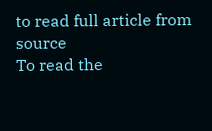to read full article from source
To read the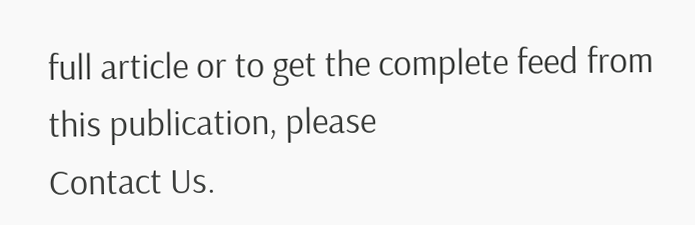full article or to get the complete feed from this publication, please
Contact Us.